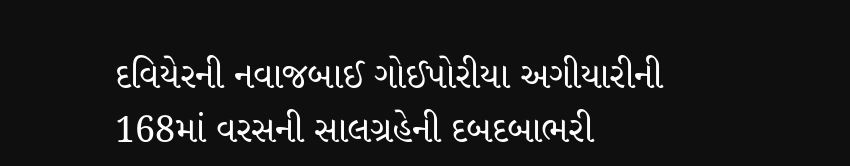દવિયેરની નવાજબાઈ ગોઈપોરીયા અગીયારીની 168માં વરસની સાલગ્રહેની દબદબાભરી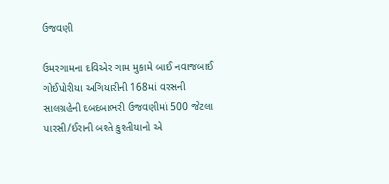ઉજવણી

ઉમરગામના દવિએર ગામ મુકામે બાઈ નવાજબાઈ ગોઈપોરીયા અગિયારીની 168માં વરસની સાલગ્રહેની દબદબાભરી ઉજવણીમાં 500 જેટલા પારસી/ઈરાની બશ્તે કુશ્તીયાનો એ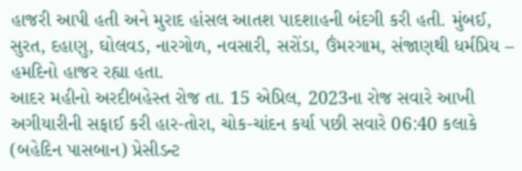હાજરી આપી હતી અને મુરાદ હાંસલ આતશ પાદશાહની બંદગી કરી હતી. મુંબઈ, સુરત, દહાણુ, ઘોલવડ, નારગોળ, નવસારી, સરોંડા, ઉંમરગામ, સંજાણથી ધર્મપ્રિય – હમદિનો હાજર રહ્યા હતા.
આદર મહીનો અરદીબહેસ્ત રોજ તા. 15 એપ્રિલ, 2023ના રોજ સવારે આખી અગીયારીની સફાઈ કરી હાર-તોરા, ચોક-ચાંદન કર્યા પછી સવારે 06:40 કલાકે (બહેદિન પાસબાન) પ્રેસીડન્ટ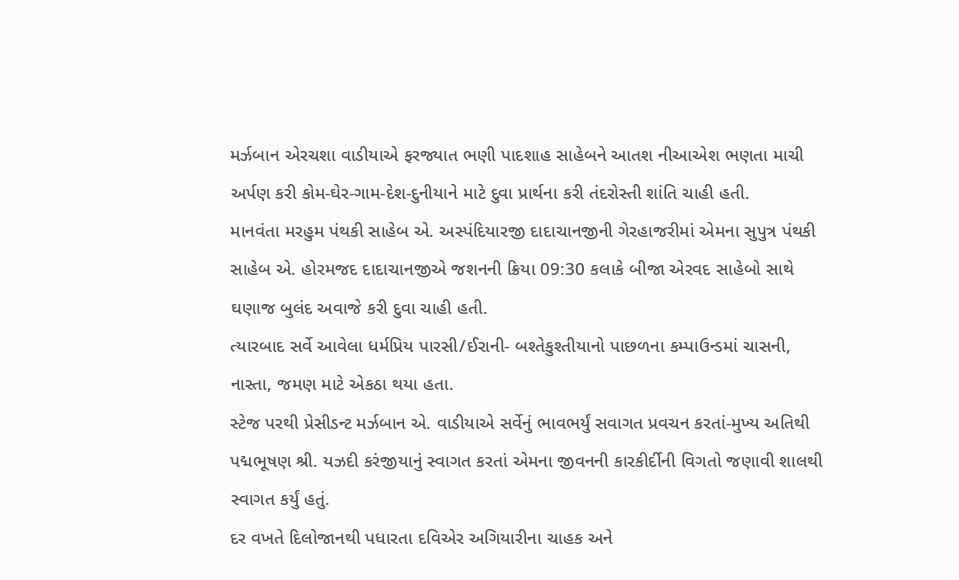મર્ઝબાન એરચશા વાડીયાએ ફરજ્યાત ભણી પાદશાહ સાહેબને આતશ નીઆએશ ભણતા માચી અર્પણ કરી કોમ-ઘેર-ગામ-દેશ-દુનીયાને માટે દુવા પ્રાર્થના કરી તંદરોસ્તી શાંતિ ચાહી હતી.
માનવંતા મરહુમ પંથકી સાહેબ એ. અસ્પંદિયારજી દાદાચાનજીની ગેરહાજરીમાં એમના સુપુત્ર પંથકી સાહેબ એ. હોરમજદ દાદાચાનજીએ જશનની ક્રિયા 09:30 કલાકે બીજા એરવદ સાહેબો સાથે ઘણાજ બુલંદ અવાજે કરી દુવા ચાહી હતી.
ત્યારબાદ સર્વે આવેલા ધર્મપ્રિય પારસી/ઈરાની- બશ્તેકુશ્તીયાનો પાછળના કમ્પાઉન્ડમાં ચાસની, નાસ્તા, જમણ માટે એકઠા થયા હતા.
સ્ટેજ પરથી પ્રેસીડન્ટ મર્ઝબાન એ. વાડીયાએ સર્વેનું ભાવભર્યું સવાગત પ્રવચન કરતાં-મુખ્ય અતિથી પદ્મભૂષણ શ્રી. યઝદી કરંજીયાનું સ્વાગત કરતાં એમના જીવનની કારકીર્દીની વિગતો જણાવી શાલથી સ્વાગત કર્યું હતું.
દર વખતે દિલોજાનથી પધારતા દવિએર અગિયારીના ચાહક અને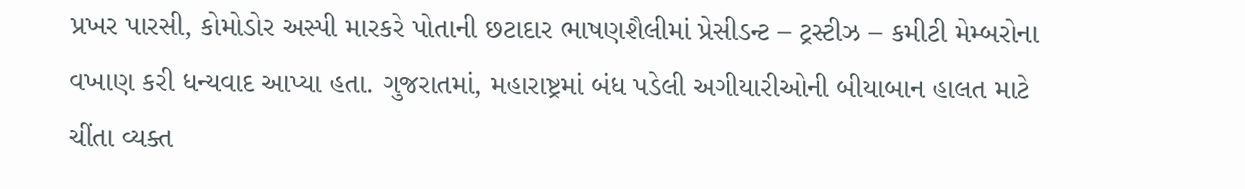પ્રખર પારસી, કોમોડોર અસ્પી મારકરે પોતાની છટાદાર ભાષણશૈલીમાં પ્રેસીડન્ટ – ટ્રસ્ટીઝ – કમીટી મેમ્બરોના વખાણ કરી ધન્યવાદ આપ્યા હતા. ગુજરાતમાં, મહારાષ્ટ્રમાં બંધ પડેલી અગીયારીઓની બીયાબાન હાલત માટે ચીંતા વ્યક્ત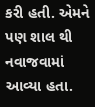કરી હતી. એમને પણ શાલ થી નવાજવામાં આવ્યા હતા.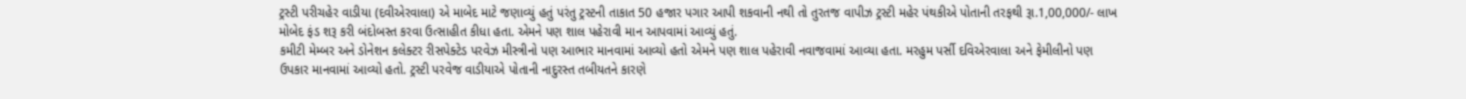ટ્રસ્ટી પરીચહેર વાડીયા (દવીએરવાલા) એ માબેદ માટે જણાવ્યું હતું પરંતુ ટ્રસ્ટની તાકાત 50 હજાર પગાર આપી શકવાની નથી તો તુરતજ વાપીઝ ટ્રસ્ટી મહેર પંથકીએ પોતાની તરફથી રૂા.1,00,000/- લાખ મોબેદ ફંડ શરૂ કરી બંદોબસ્ત કરવા ઉત્સાહીત કીધા હતા. એમને પણ શાલ પહેરાવી માન આપવામાં આવ્યું હતું.
કમીટી મેમ્બર અને ડોનેશન કલેક્ટર રીસપેક્ટેડ પરવેઝ મીસ્ત્રીનો પણ આભાર માનવામાં આવ્યો હતો એમને પણ શાલ પહેરાવી નવાજવામાં આવ્યા હતા. મરહુમ પર્સી દવિએરવાલા અને ફેમીલીનો પણ ઉપકાર માનવામાં આવ્યો હતો. ટ્રસ્ટી પરવેજ વાડીયાએ પોતાની નાદુરસ્ત તબીયતને કારણે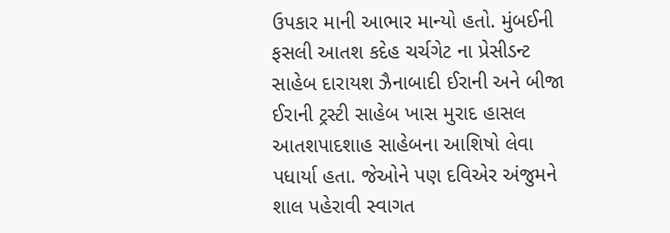ઉપકાર માની આભાર માન્યો હતો. મુંબઈની ફસલી આતશ કદેહ ચર્ચગેટ ના પ્રેસીડન્ટ સાહેબ દારાયશ ઝૈનાબાદી ઈરાની અને બીજા ઈરાની ટ્રસ્ટી સાહેબ ખાસ મુરાદ હાસલ આતશપાદશાહ સાહેબના આશિષો લેવા પધાર્યા હતા. જેઓને પણ દવિએર અંજુમને શાલ પહેરાવી સ્વાગત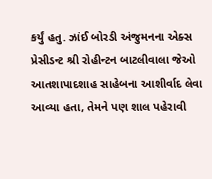કર્યું હતુ. ઝાંઈ બોરડી અંજુમનના એક્સ પ્રેસીડન્ટ શ્રી રોહીન્ટન બાટલીવાલા જેઓ આતશાપાદશાહ સાહેબના આશીર્વાદ લેવા આવ્યા હતા, તેમને પણ શાલ પહેરાવી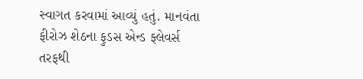સ્વાગત કરવામાં આવ્યું હતું. માનવંતા ફીરોઝ શેઠના ફુડસ એન્ડ ફ્લેવર્સ તરફથી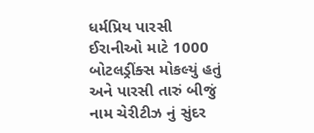ધર્મપ્રિય પારસી ઈરાનીઓ માટે 1000 બોટલડ્રીંક્સ મોકલ્યું હતું અને પારસી તારું બીજું નામ ચેરીટીઝ નું સુંદર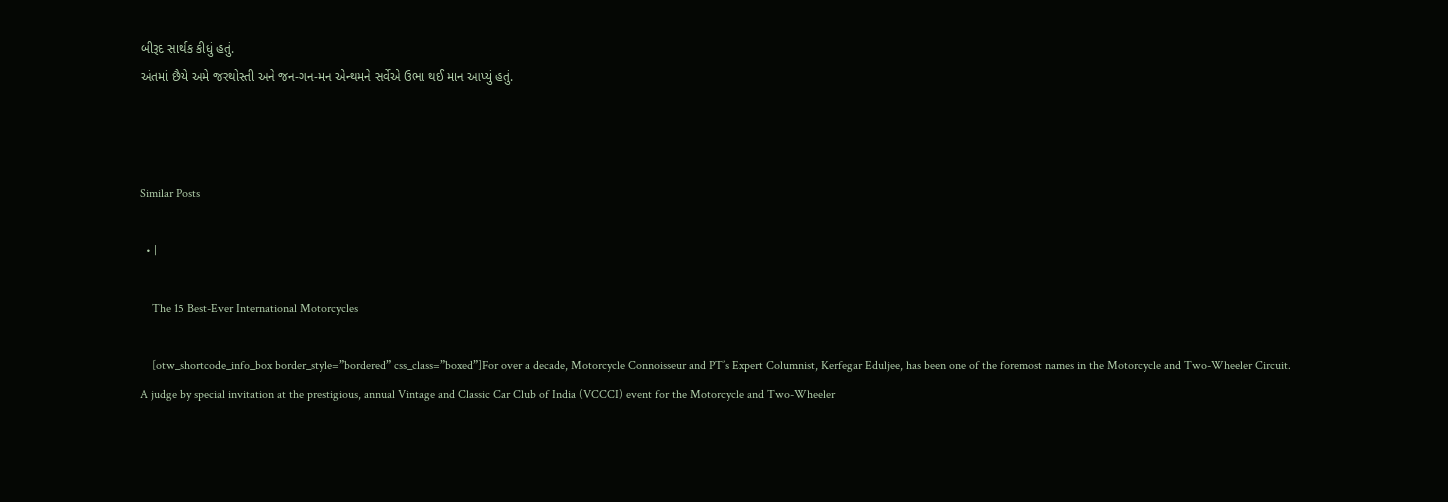બીરૂદ સાર્થક કીધું હતું.
અંતમાં છૈયે અમે જરથોસ્તી અને જન-ગન-મન એન્થમને સર્વેએ ઉભા થઈ માન આપ્યું હતું.



Similar Posts

  • |

    The 15 Best-Ever International Motorcycles

    [otw_shortcode_info_box border_style=”bordered” css_class=”boxed”]For over a decade, Motorcycle Connoisseur and PT’s Expert Columnist, Kerfegar Eduljee, has been one of the foremost names in the Motorcycle and Two-Wheeler Circuit. A judge by special invitation at the prestigious, annual Vintage and Classic Car Club of India (VCCCI) event for the Motorcycle and Two-Wheeler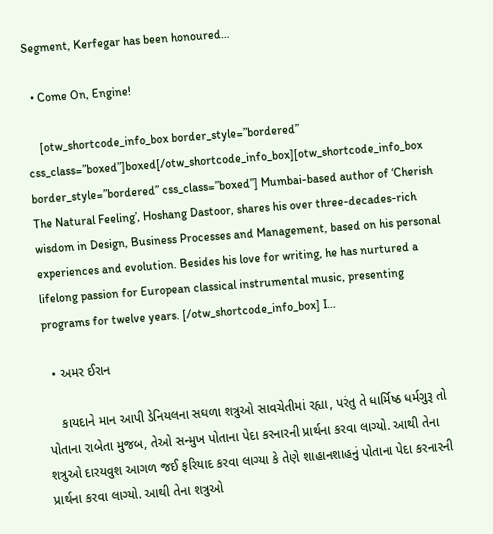Segment, Kerfegar has been honoured…

  • Come On, Engine!

    [otw_shortcode_info_box border_style=”bordered” css_class=”boxed”]boxed[/otw_shortcode_info_box][otw_shortcode_info_box border_style=”bordered” css_class=”boxed”] Mumbai-based author of ‘Cherish The Natural Feeling’, Hoshang Dastoor, shares his over three-decades-rich wisdom in Design, Business Processes and Management, based on his personal experiences and evolution. Besides his love for writing, he has nurtured a lifelong passion for European classical instrumental music, presenting programs for twelve years. [/otw_shortcode_info_box] I…

  • અમર ઈરાન

    કાયદાને માન આપી ડેનિયલના સઘળા શત્રુઓ સાવચેતીમાં રહ્યા, પરંતુ તે ધાર્મિષ્ઠ ધર્મગુરૂ તો પોતાના રાબેતા મુજબ, તેઓ સન્મુખ પોતાના પેદા કરનારની પ્રાર્થના કરવા લાગ્યો. આથી તેના શત્રુઓ દારયવુશ આગળ જઈ ફરિયાદ કરવા લાગ્યા કે તેણે શાહાનશાહનું પોતાના પેદા કરનારની પ્રાર્થના કરવા લાગ્યો. આથી તેના શત્રુઓ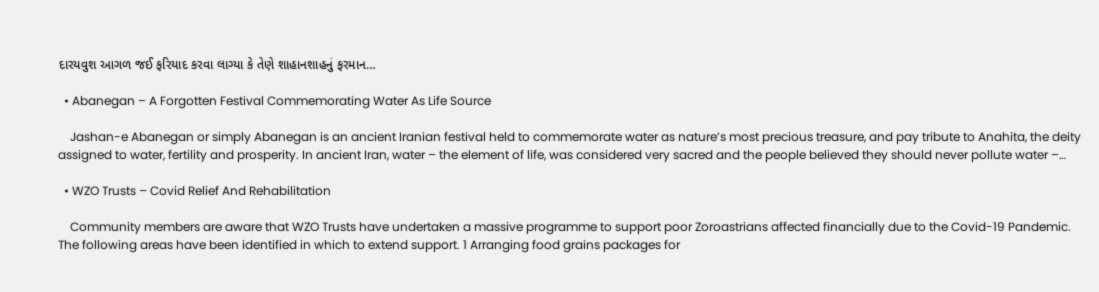દારયવુશ આગળ જઈ ફરિયાદ કરવા લાગ્યા કે તેણે શાહાનશાહનું ફરમાન…

  • Abanegan – A Forgotten Festival Commemorating Water As Life Source

    Jashan-e Abanegan or simply Abanegan is an ancient Iranian festival held to commemorate water as nature’s most precious treasure, and pay tribute to Anahita, the deity assigned to water, fertility and prosperity. In ancient Iran, water – the element of life, was considered very sacred and the people believed they should never pollute water –…

  • WZO Trusts – Covid Relief And Rehabilitation

    Community members are aware that WZO Trusts have undertaken a massive programme to support poor Zoroastrians affected financially due to the Covid-19 Pandemic. The following areas have been identified in which to extend support. 1 Arranging food grains packages for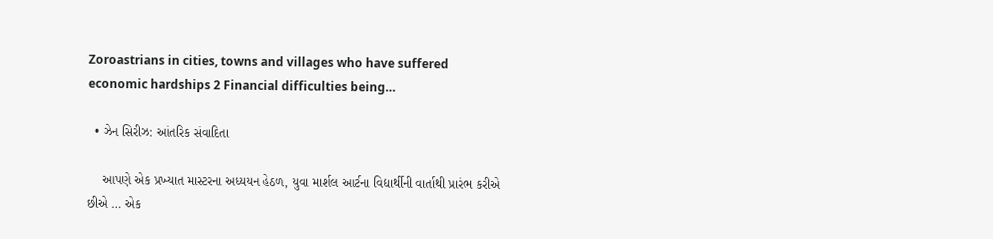Zoroastrians in cities, towns and villages who have suffered economic hardships 2 Financial difficulties being…

  • ઝેન સિરીઝ: આંતરિક સંવાદિતા

    આપણે એક પ્રખ્યાત માસ્ટરના અધ્યયન હેઠળ, યુવા માર્શલ આર્ટના વિદ્યાર્થીની વાર્તાથી પ્રારંભ કરીએ છીએ … એક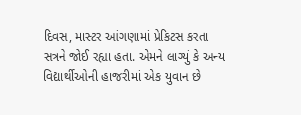દિવસ, માસ્ટર આંગણામાં પ્રેકિટસ કરતા સત્રને જોઈ રહ્યા હતા. એમને લાગ્યું કે અન્ય વિદ્યાર્થીઓની હાજરીમાં એક યુવાન છે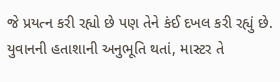જે પ્રયત્ન કરી રહ્યો છે પણ તેને કંઈ દખલ કરી રહ્યું છે. યુવાનની હતાશાની અનુભૂતિ થતાં, માસ્ટર તે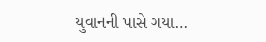યુવાનની પાસે ગયા…